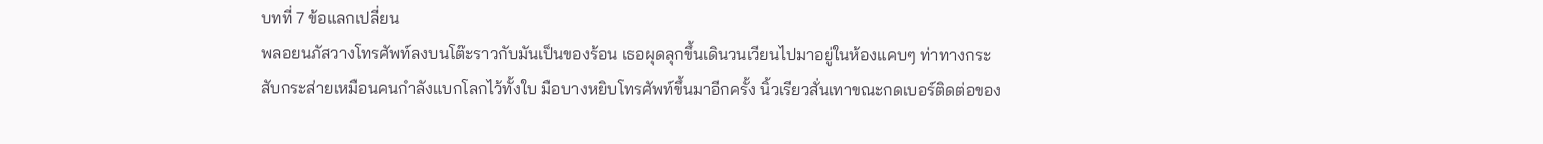บทที่ 7 ข้อแลกเปลี่ยน
พลอยนภัสวางโทรศัพท์ลงบนโต๊ะราวกับมันเป็นของร้อน เธอผุดลุกขึ้นเดินวนเวียนไปมาอยู่ในห้องแคบๆ ท่าทางกระสับกระส่ายเหมือนคนกำลังแบกโลกไว้ทั้งใบ มือบางหยิบโทรศัพท์ขึ้นมาอีกครั้ง นิ้วเรียวสั่นเทาขณะกดเบอร์ติดต่อของ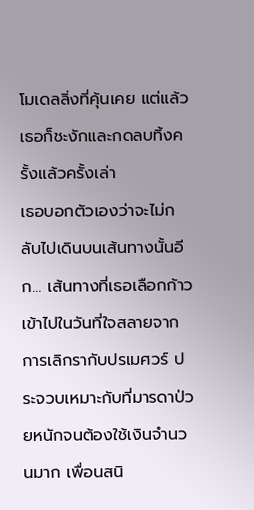โมเดลลิ่งที่คุ้นเคย แต่แล้วเธอก็ชะงักและกดลบทิ้งครั้งแล้วครั้งเล่า
เธอบอกตัวเองว่าจะไม่กลับไปเดินบนเส้นทางนั้นอีก... เส้นทางที่เธอเลือกก้าวเข้าไปในวันที่ใจสลายจากการเลิกรากับปรเมศวร์ ประจวบเหมาะกับที่มารดาป่วยหนักจนต้องใช้เงินจำนวนมาก เพื่อนสนิ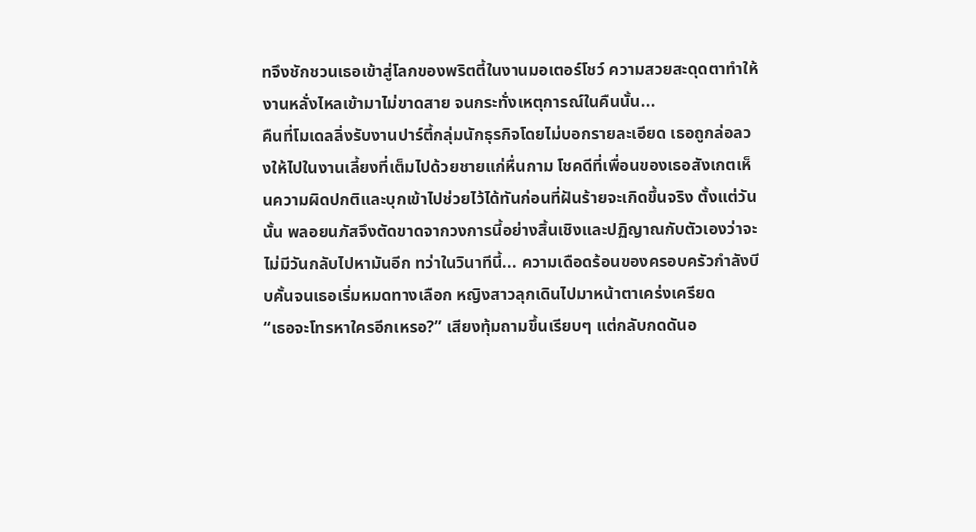ทจึงชักชวนเธอเข้าสู่โลกของพริตตี้ในงานมอเตอร์โชว์ ความสวยสะดุดตาทำให้งานหลั่งไหลเข้ามาไม่ขาดสาย จนกระทั่งเหตุการณ์ในคืนนั้น...
คืนที่โมเดลลิ่งรับงานปาร์ตี้กลุ่มนักธุรกิจโดยไม่บอกรายละเอียด เธอถูกล่อลวงให้ไปในงานเลี้ยงที่เต็มไปด้วยชายแก่หื่นกาม โชคดีที่เพื่อนของเธอสังเกตเห็นความผิดปกติและบุกเข้าไปช่วยไว้ได้ทันก่อนที่ฝันร้ายจะเกิดขึ้นจริง ตั้งแต่วันนั้น พลอยนภัสจึงตัดขาดจากวงการนี้อย่างสิ้นเชิงและปฏิญาณกับตัวเองว่าจะไม่มีวันกลับไปหามันอีก ทว่าในวินาทีนี้... ความเดือดร้อนของครอบครัวกำลังบีบคั้นจนเธอเริ่มหมดทางเลือก หญิงสาวลุกเดินไปมาหน้าตาเคร่งเครียด
“เธอจะโทรหาใครอีกเหรอ?” เสียงทุ้มถามขึ้นเรียบๆ แต่กลับกดดันอ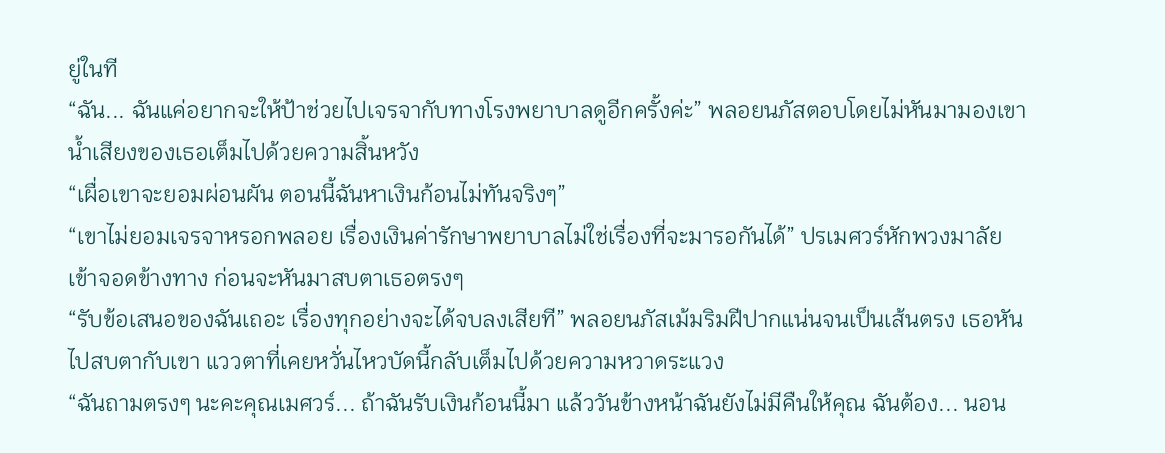ยู่ในที
“ฉัน... ฉันแค่อยากจะให้ป้าช่วยไปเจรจากับทางโรงพยาบาลดูอีกครั้งค่ะ” พลอยนภัสตอบโดยไม่หันมามองเขา น้ำเสียงของเธอเต็มไปด้วยความสิ้นหวัง
“เผื่อเขาจะยอมผ่อนผัน ตอนนี้ฉันหาเงินก้อนไม่ทันจริงๆ”
“เขาไม่ยอมเจรจาหรอกพลอย เรื่องเงินค่ารักษาพยาบาลไม่ใช่เรื่องที่จะมารอกันได้” ปรเมศวร์หักพวงมาลัยเข้าจอดข้างทาง ก่อนจะหันมาสบตาเธอตรงๆ
“รับข้อเสนอของฉันเถอะ เรื่องทุกอย่างจะได้จบลงเสียที” พลอยนภัสเม้มริมฝีปากแน่นจนเป็นเส้นตรง เธอหันไปสบตากับเขา แววตาที่เคยหวั่นไหวบัดนี้กลับเต็มไปด้วยความหวาดระแวง
“ฉันถามตรงๆ นะคะคุณเมศวร์... ถ้าฉันรับเงินก้อนนี้มา แล้ววันข้างหน้าฉันยังไม่มีคืนให้คุณ ฉันต้อง... นอน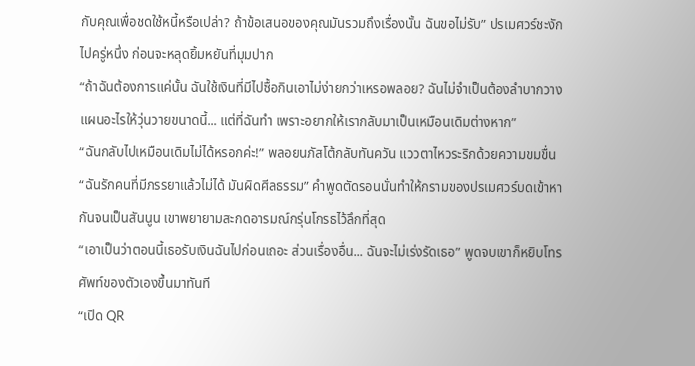กับคุณเพื่อชดใช้หนี้หรือเปล่า? ถ้าข้อเสนอของคุณมันรวมถึงเรื่องนั้น ฉันขอไม่รับ” ปรเมศวร์ชะงักไปครู่หนึ่ง ก่อนจะหลุดยิ้มหยันที่มุมปาก
“ถ้าฉันต้องการแค่นั้น ฉันใช้เงินที่มีไปซื้อกินเอาไม่ง่ายกว่าเหรอพลอย? ฉันไม่จำเป็นต้องลำบากวางแผนอะไรให้วุ่นวายขนาดนี้... แต่ที่ฉันทำ เพราะอยากให้เรากลับมาเป็นเหมือนเดิมต่างหาก”
“ฉันกลับไปเหมือนเดิมไม่ได้หรอกค่ะ!” พลอยนภัสโต้กลับทันควัน แววตาไหวระริกด้วยความขมขื่น
“ฉันรักคนที่มีภรรยาแล้วไม่ได้ มันผิดศีลธรรม” คำพูดตัดรอนนั่นทำให้กรามของปรเมศวร์บดเข้าหากันจนเป็นสันนูน เขาพยายามสะกดอารมณ์กรุ่นโกรธไว้ลึกที่สุด
“เอาเป็นว่าตอนนี้เธอรับเงินฉันไปก่อนเถอะ ส่วนเรื่องอื่น... ฉันจะไม่เร่งรัดเธอ” พูดจบเขาก็หยิบโทรศัพท์ของตัวเองขึ้นมาทันที
“เปิด QR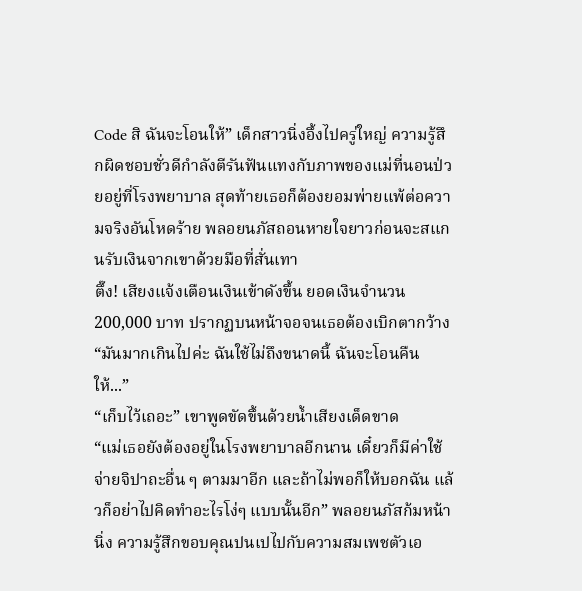Code สิ ฉันจะโอนให้” เด็กสาวนิ่งอึ้งไปครู่ใหญ่ ความรู้สึกผิดชอบชั่วดีกำลังตีรันฟันแทงกับภาพของแม่ที่นอนป่วยอยู่ที่โรงพยาบาล สุดท้ายเธอก็ต้องยอมพ่ายแพ้ต่อความจริงอันโหดร้าย พลอยนภัสถอนหายใจยาวก่อนจะสแกนรับเงินจากเขาด้วยมือที่สั่นเทา
ตึ๊ง! เสียงแจ้งเตือนเงินเข้าดังขึ้น ยอดเงินจำนวน 200,000 บาท ปรากฏบนหน้าจอจนเธอต้องเบิกตากว้าง
“มันมากเกินไปค่ะ ฉันใช้ไม่ถึงขนาดนี้ ฉันจะโอนคืนให้...”
“เก็บไว้เถอะ” เขาพูดขัดขึ้นด้วยน้ำเสียงเด็ดขาด
“แม่เธอยังต้องอยู่ในโรงพยาบาลอีกนาน เดี๋ยวก็มีค่าใช้จ่ายจิปาถะอื่น ๆ ตามมาอีก และถ้าไม่พอก็ให้บอกฉัน แล้วก็อย่าไปคิดทำอะไรโง่ๆ แบบนั้นอีก” พลอยนภัสก้มหน้านิ่ง ความรู้สึกขอบคุณปนเปไปกับความสมเพชตัวเอ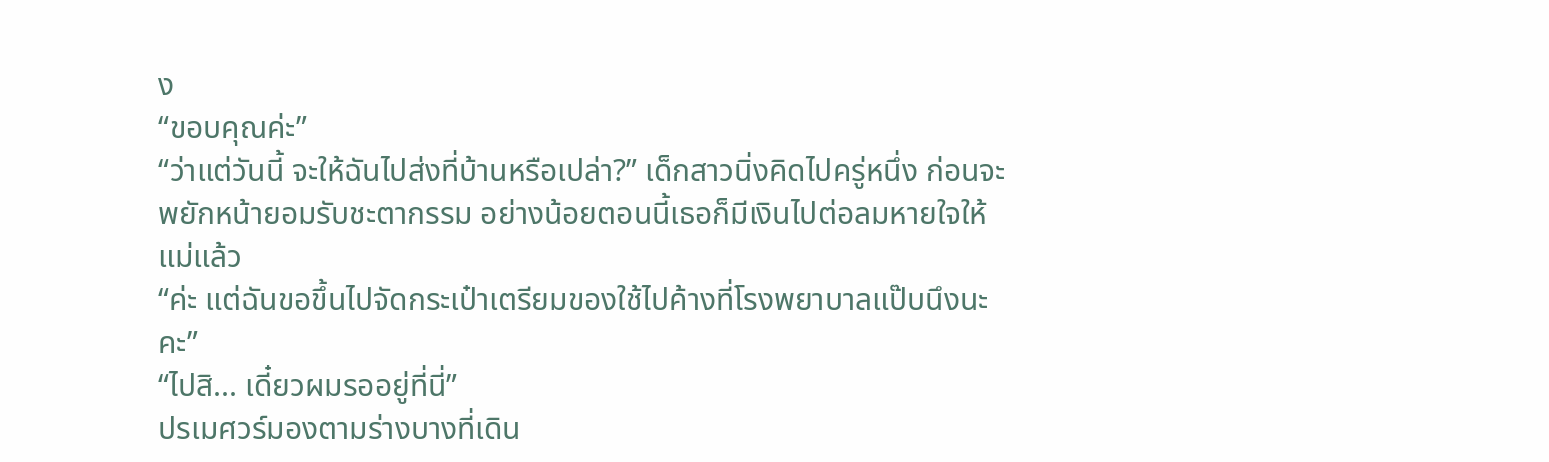ง
“ขอบคุณค่ะ”
“ว่าแต่วันนี้ จะให้ฉันไปส่งที่บ้านหรือเปล่า?” เด็กสาวนิ่งคิดไปครู่หนึ่ง ก่อนจะพยักหน้ายอมรับชะตากรรม อย่างน้อยตอนนี้เธอก็มีเงินไปต่อลมหายใจให้แม่แล้ว
“ค่ะ แต่ฉันขอขึ้นไปจัดกระเป๋าเตรียมของใช้ไปค้างที่โรงพยาบาลแป๊บนึงนะคะ”
“ไปสิ... เดี๋ยวผมรออยู่ที่นี่”
ปรเมศวร์มองตามร่างบางที่เดิน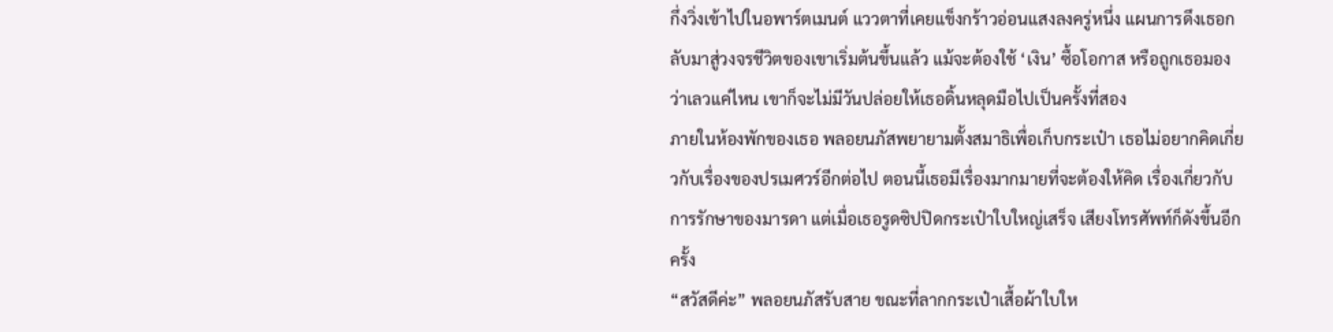กึ่งวิ่งเข้าไปในอพาร์ตเมนต์ แววตาที่เคยแข็งกร้าวอ่อนแสงลงครู่หนึ่ง แผนการดึงเธอกลับมาสู่วงจรชีวิตของเขาเริ่มต้นขึ้นแล้ว แม้จะต้องใช้ ‘เงิน’ ซื้อโอกาส หรือถูกเธอมองว่าเลวแค่ไหน เขาก็จะไม่มีวันปล่อยให้เธอดิ้นหลุดมือไปเป็นครั้งที่สอง
ภายในห้องพักของเธอ พลอยนภัสพยายามตั้งสมาธิเพื่อเก็บกระเป๋า เธอไม่อยากคิดเกี่ยวกับเรื่องของปรเมศวร์อีกต่อไป ตอนนี้เธอมีเรื่องมากมายที่จะต้องให้คิด เรื่องเกี่ยวกับการรักษาของมารดา แต่เมื่อเธอรูดซิปปิดกระเป๋าใบใหญ่เสร็จ เสียงโทรศัพท์ก็ดังขึ้นอีกครั้ง
“สวัสดีค่ะ” พลอยนภัสรับสาย ขณะที่ลากกระเป๋าเสื้อผ้าใบให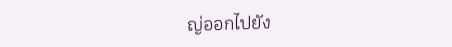ญ่ออกไปยัง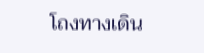โถงทางเดิน